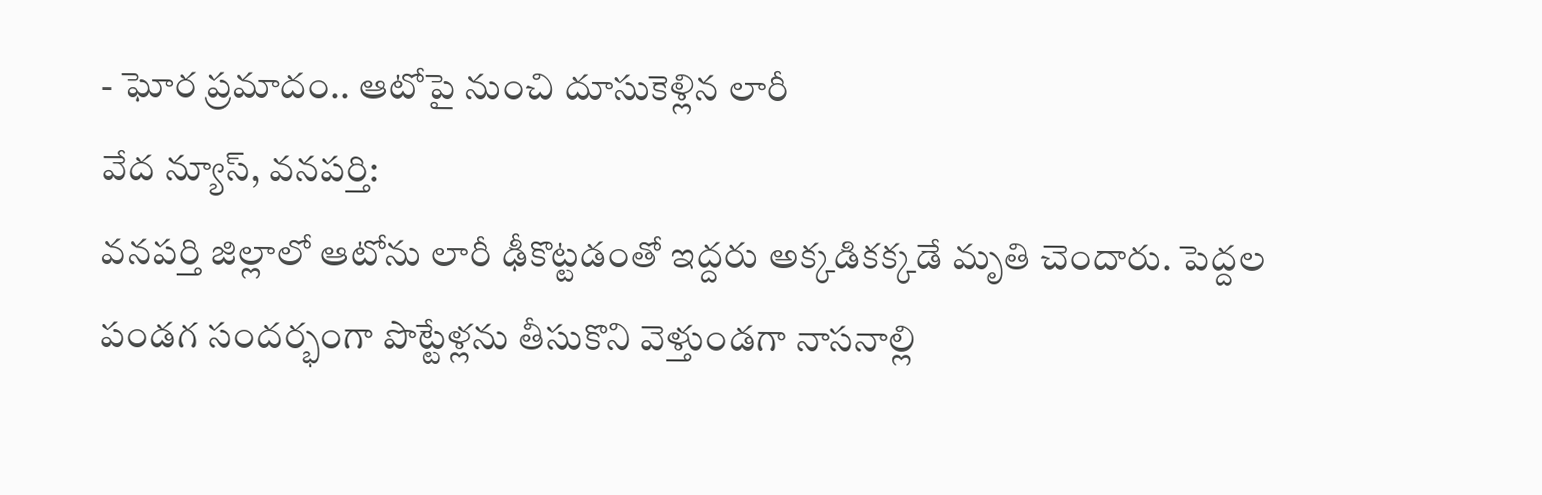- ఘోర ప్రమాదం.. ఆటోపై నుంచి దూసుకెళ్లిన లారీ
వేద న్యూస్, వనపర్తి:
వనపర్తి జిల్లాలో ఆటోను లారీ ఢీకొట్టడంతో ఇద్దరు అక్కడికక్కడే మృతి చెందారు. పెద్దల పండగ సందర్భంగా పొట్టేళ్లను తీసుకొని వెళ్తుండగా నాసనాల్లి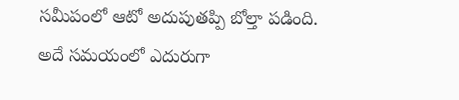సమీపంలో ఆటో అదుపుతప్పి బోల్తా పడింది.
అదే సమయంలో ఎదురుగా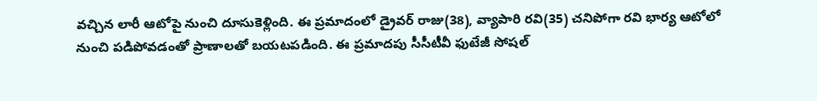వచ్చిన లారీ ఆటోపై నుంచి దూసుకెళ్లింది. ఈ ప్రమాదంలో డ్రైవర్ రాజు(38), వ్యాపారి రవి(35) చనిపోగా రవి భార్య ఆటోలో నుంచి పడిపోవడంతో ప్రాణాలతో బయటపడింది. ఈ ప్రమాదపు సీసీటీవీ ఫుటేజీ సోషల్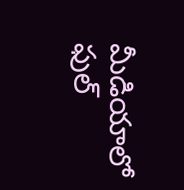మీడియాలో ఫుల్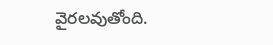వైరలవుతోంది.